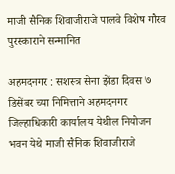माजी सैनिक शिवाजीराजे पालवे विशेष गौरव पुरस्काराने सन्मानित

अहमदनगर : सशस्त्र सेना झेंडा दिवस ७ डिसेंबर च्या निमित्ताने अहमदनगर जिल्हाधिकारी कार्यालय येथील नियोजन भवन येथे माजी सैनिक शिवाजीराजे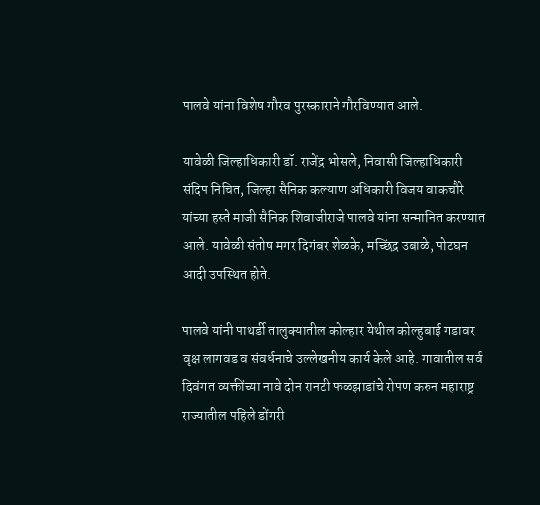पालवे यांना विशेष गौरव पुरस्काराने गौरविण्यात आले.

यावेळी जिल्हाधिकारी डॉ. राजेंद्र भोसले, निवासी जिल्हाधिकारी संदिप निचित, जिल्हा सैनिक कल्याण अधिकारी विजय वाकचौरे यांच्या हस्ते माजी सैनिक शिवाजीराजे पालवे यांना सन्मानित करण्यात आले. यावेळी संतोष मगर दिगंबर शेळके, मच्छिंद्र उबाळे, पोटघन आदी उपस्थित होते.

पालवे यांनी पाथर्डी तालुक्यातील कोल्हार येथील कोल्हुबाई गडावर वृक्ष लागवड व संवर्धनाचे उल्लेखनीय कार्य केले आहे. गावातील सर्व दिवंगत व्यक्तींच्या नावे दोन रानटी फळझाडांचे रोपण करुन महाराष्ट्र राज्यातील पहिले डोंगरी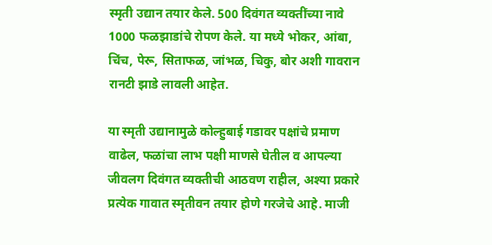स्मृती उद्यान तयार केले. 500 दिवंगत व्यक्तींच्या नावे 1000 फळझाडांचे रोपण केले. या मध्ये भोकर, आंबा, चिंच, पेरू, सिताफळ, जांभळ, चिकु, बोर अशी गावरान रानटी झाडे लावली आहेत.

या स्मृती उद्यानामुळे कोल्हुबाई गडावर पक्षांचे प्रमाण वाढेल, फळांचा लाभ पक्षी माणसे घेतील व आपल्या जीवलग दिवंगत व्यक्तीची आठवण राहील, अश्या प्रकारे प्रत्येक गावात स्मृतीवन तयार होणे गरजेचे आहे. माजी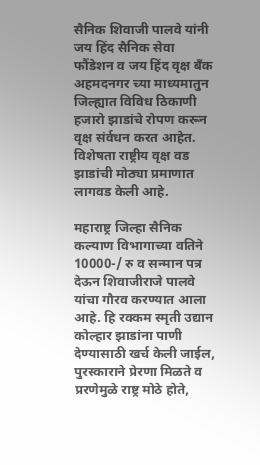सैनिक शिवाजी पालवे यांनी जय हिंद सैनिक सेवा फौंडेशन व जय हिंद वृक्ष बँक अहमदनगर च्या माध्यमातुन जिल्ह्यात विविध ठिकाणी हजारो झाडांचे रोपण करून वृक्ष संर्वधन करत आहेत. विशेषता राष्ट्रीय वृक्ष वड झाडांची मोठ्या प्रमाणात लागवड केली आहे.

महाराष्ट्र जिल्हा सैनिक कल्याण विभागाच्या वतिने 10000-/ रु व सन्मान पत्र देऊन शिवाजीराजे पालवे यांचा गौरव करण्यात आला आहे. हि रक्कम स्मृती उद्यान कोल्हार झाडांना पाणी देण्यासाठी खर्च केली जाईल, पुरस्काराने प्रेरणा मिळते व प्ररणेमुळे राष्ट्र मोठे होते,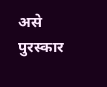असे पुरस्कार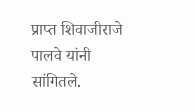प्राप्त शिवाजीराजे पालवे यांनी सांगितले.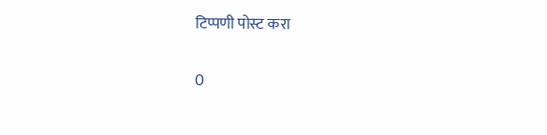टिप्पणी पोस्ट करा

0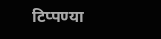टिप्पण्या